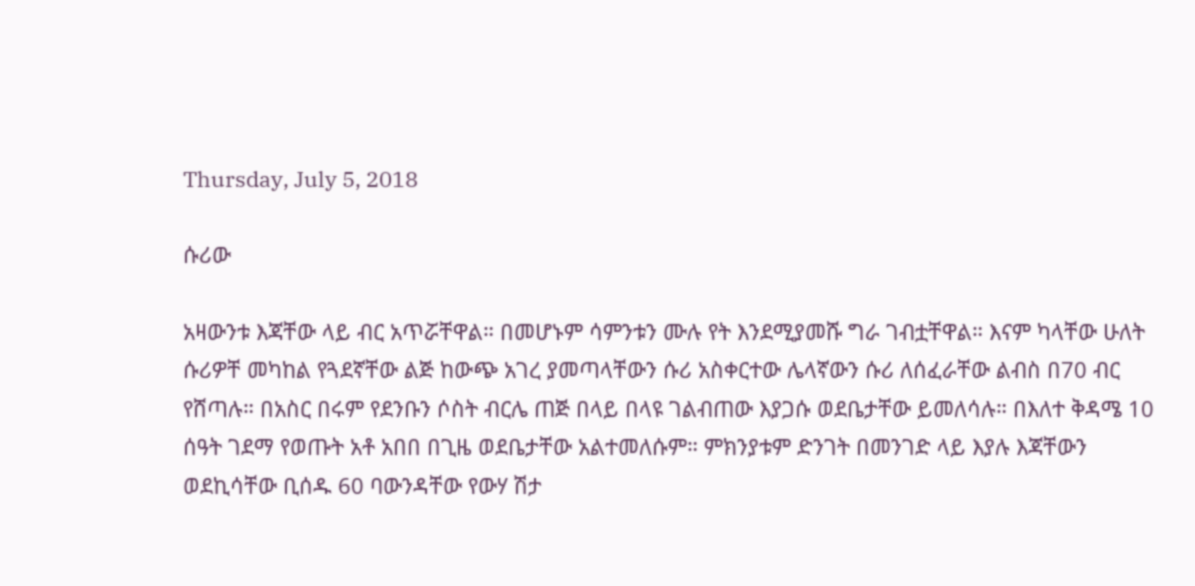Thursday, July 5, 2018

ሱሪው

አዛውንቱ እጃቸው ላይ ብር አጥሯቸዋል። በመሆኑም ሳምንቱን ሙሉ የት እንደሚያመሹ ግራ ገብቷቸዋል። እናም ካላቸው ሁለት ሱሪዎቸ መካከል የጓደኛቸው ልጅ ከውጭ አገረ ያመጣላቸውን ሱሪ አስቀርተው ሌላኛውን ሱሪ ለሰፈራቸው ልብስ በ70 ብር የሸጣሉ። በአስር በሩም የደንቡን ሶስት ብርሌ ጠጅ በላይ በላዩ ገልብጠው እያጋሱ ወደቤታቸው ይመለሳሉ። በእለተ ቅዳሜ 10 ሰዓት ገደማ የወጡት አቶ አበበ በጊዜ ወደቤታቸው አልተመለሱም። ምክንያቱም ድንገት በመንገድ ላይ እያሉ እጃቸውን ወደኪሳቸው ቢሰዱ 60 ባውንዳቸው የውሃ ሽታ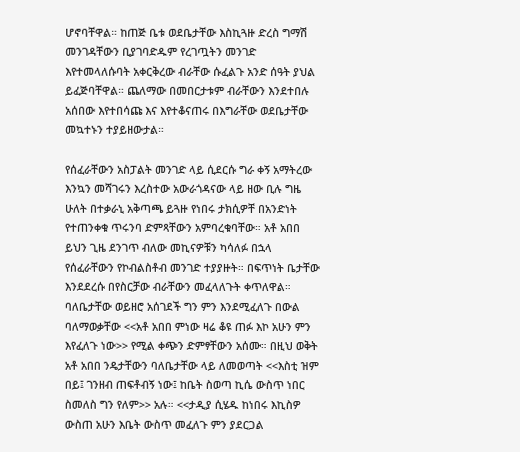ሆኖባቸዋል። ከጠጅ ቤቱ ወደቤታቸው እስኪጓዙ ድረስ ግማሽ መንገዳቸውን ቢያገባድዱም የረገጧትን መንገድ እየተመላለሱባት አቀርቅረው ብራቸው ሱፈልጉ አንድ ሰዓት ያህል ይፈጅባቸዋል። ጨለማው በመበርታቱም ብራቸውን እንደተበሉ አሰበው እየተበሳጩ እና እየተቆናጠሩ በእግራቸው ወደቤታቸው መኳተኑን ተያይዘውታል።

የሰፈራቸውን አስፓልት መንገድ ላይ ሲደርሱ ግራ ቀኝ አማትረው እንኳን መሻገሩን እረስተው አውራጎዳናው ላይ ዘው ቢሉ ግዜ ሁለት በተቃራኒ አቅጣጫ ይጓዙ የነበሩ ታክሲዎቸ በአንድነት የተጠንቀቁ ጥሩንባ ድምጻቸውን አምባረቁባቸው። አቶ አበበ ይህን ጊዜ ደንገጥ ብለው መኪናዎቹን ካሳለፉ በኋላ የሰፈራቸውን የኮብልስቶብ መንገድ ተያያዙት። በፍጥነት ቤታቸው እንደደረሱ በየስርቻው ብራቸውን መፈላለጉት ቀጥለዋል። ባለቤታቸው ወይዘሮ አሰገደች ግን ምን እንደሚፈለጉ በውል ባለማወቃቸው <<አቶ አበበ ምነው ዛሬ ቆዩ ጠፉ እኮ አሁን ምን እየፈለጉ ነው>> የሚል ቀጭን ድምፃቸውን አሰሙ። በዚህ ወቅት አቶ አበበ ንዴታቸውን ባለቤታቸው ላይ ለመወጣት <<እስቲ ዝም በይ፤ ገንዘብ ጠፍቶብኝ ነው፤ ከቤት ስወጣ ኪሴ ውስጥ ነበር ስመለስ ግን የለም>> አሉ። <<ታዲያ ሲሄዱ ከነበሩ እኪስዎ ውስጠ አሁን እቤት ውስጥ መፈለጉ ምን ያደርጋል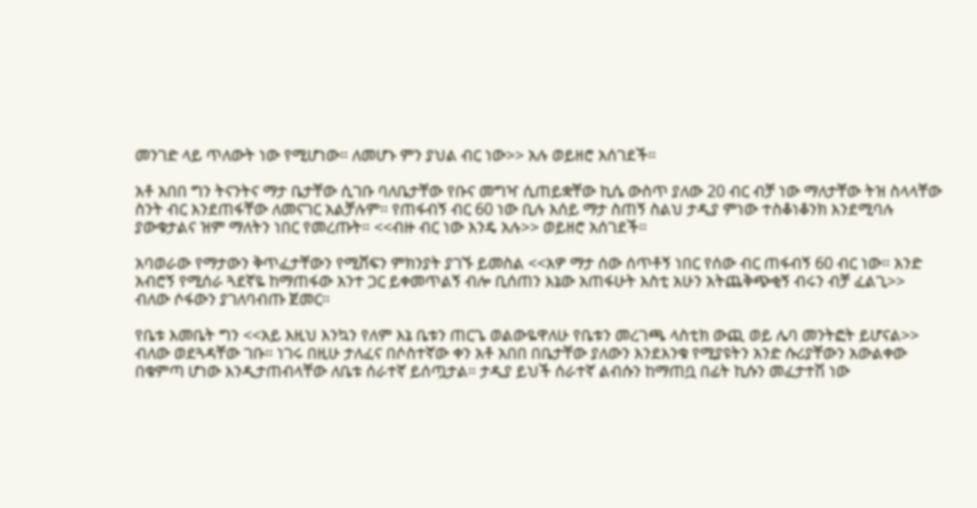መንገድ ላይ ጥለውት ነው የሚሆነው። ለመሆኑ ምን ያህል ብር ነው>> አሉ ወይዘሮ አሰገደች።

አቶ አበበ ግን ትናንትና ማታ ቤታቸው ሲገቡ ባለቤታቸው የቡና መግዣ ሲጠይቋቸው ኪሴ ውስጥ ያለው 20 ብር ብቻ ነው ማለታቸው ትዝ ስላላቸው ስንት ብር እንደጠፋቸው ለመናገር አልቻሉም። የጠፋብኝ ብር 60 ነው ቢሉ እሰይ ማታ ስጠኝ ስልህ ታዲያ ምነው ተስቆነቆንክ እንደሚባሉ ያውቁታልና ዝም ማለትን ነበር የመረጡት። <<ብዙ ብር ነው እንዴ አሉ>> ወይዘሮ አሰገደች።

አባወራው የማታውን ቅጥፈታቸውን የሚሸፍን ምክንያት ያገኙ ይመስል <<አዎ ማታ ሰው ሰጥቶኝ ነበር የሰው ብር ጠፋብኝ 60 ብር ነው። አንድ አብሮኝ የሚሰራ ጓደኛዬ ከማጠፋው አንተ ጋር ይቀመጥልኝ ብሎ ቢሰጠን እኔው አጠፋሁት እስቲ አሁን አትጨቅጭቂኝ ብሩን ብቻ ፈልጊ>> ብለው ሶፋውን ያገለባብጡ ጀመር።

የቤቱ እመቤት ግን <<አይ እዚህ እንኳን የለም እኔ ቤቱን ጠርጌ ወልውዬዋለሁ የቤቱን መረገጫ ላስቲክ ውጪ ወይ ሌባ መንትፎት ይሆናል>> ብለው ወደጓዳቸው ገቡ። ነገሩ በዚሁ ታለፈና በሶስተኛው ቀን አቶ አበበ በቤታቸው ያለውን እንደእንቁ የሚያዩትን አንድ ሱሪያቸውን አውልቀው በቁምጣ ሆነው እንዲታጠብላቸው ለቤቱ ሰራተኛ ይሰጧታል። ታዲያ ይህች ሰራተኛ ልብሱን ከማጠቧ በፊት ኪሱን መፈታተሽ ነው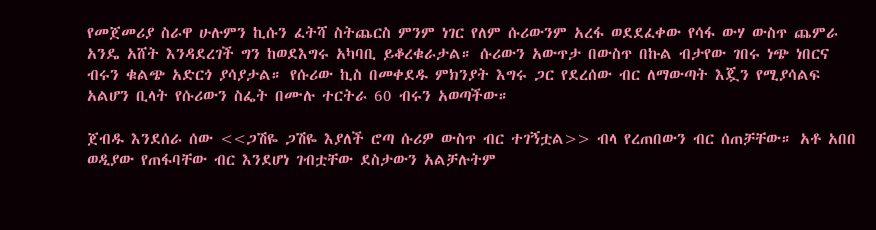የመጀመሪያ ስራዋ ሁሉምን ኪሱን ፈትሻ ስትጨርስ ምንም ነገር የለም ሱሪውንም አረፋ ወደደፈቀው የሳፋ ውሃ ውስጥ ጨምራ አንዴ አሸት እንዳደረገች ግን ከወደእግሩ አካባቢ ይቆረቁራታል። ሱሪውን አውጥታ በውስጥ በኩል ብታየው ገበሩ ነጭ ነበርና ብሩን ቁልጭ አድርጎ ያሳያታል። የሱሪው ኪስ በመቀደዱ ምክንያት እግሩ ጋር የደረሰው ብር ለማውጣት እጇን የሚያሳልፍ አልሆን ቢላት የሱሪውን ስፌት በሙሉ ተርትራ 60 ብሩን አወጣችው።

ጀብዱ እንደሰራ ሰው <<ጋሽዬ ጋሽዬ እያለች ሮጣ ሱሪዎ ውስጥ ብር ተገኝቷል>> ብላ የረጠበውን ብር ሰጠቻቸው። አቶ አበበ ወዲያው የጠፋባቸው ብር እንደሆነ ገብቷቸው ደስታውን አልቻሉትም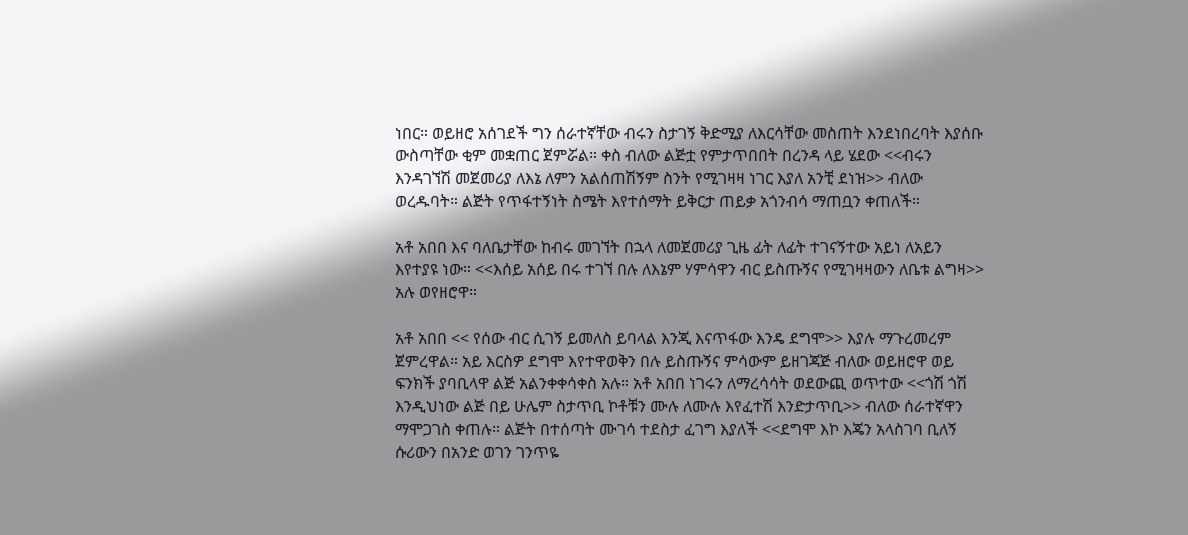ነበር። ወይዘሮ አሰገደች ግን ሰራተኛቸው ብሩን ስታገኝ ቅድሚያ ለእርሳቸው መስጠት እንደነበረባት እያሰቡ ውስጣቸው ቂም መቋጠር ጀምሯል። ቀስ ብለው ልጅቷ የምታጥበበት በረንዳ ላይ ሄደው <<ብሩን እንዳገኘሽ መጀመሪያ ለእኔ ለምን አልሰጠሽኝም ስንት የሚገዛዛ ነገር እያለ አንቺ ደነዝ>> ብለው ወረዱባት። ልጅት የጥፋተኝነት ስሜት እየተሰማት ይቅርታ ጠይቃ አጎንብሳ ማጠቧን ቀጠለች።

አቶ አበበ እና ባለቤታቸው ከብሩ መገኘት በኋላ ለመጀመሪያ ጊዜ ፊት ለፊት ተገናኝተው አይነ ለአይን እየተያዩ ነው። <<እሰይ አሰይ በሩ ተገኘ በሉ ለእኔም ሃምሳዋን ብር ይስጡኝና የሚገዛዛውን ለቤቱ ልግዛ>> አሉ ወየዘሮዋ።

አቶ አበበ << የሰው ብር ሲገኝ ይመለስ ይባላል እንጂ እናጥፋው እንዴ ደግሞ>> እያሉ ማጉረመረም ጀምረዋል። አይ እርስዎ ደግሞ እየተዋወቅን በሉ ይስጡኝና ምሳውም ይዘገጃጅ ብለው ወይዘሮዋ ወይ ፍንክች ያባቢላዋ ልጅ አልንቀቀሳቀስ አሉ። አቶ አበበ ነገሩን ለማረሳሳት ወደውጪ ወጥተው <<ጎሽ ጎሽ እንዲህነው ልጅ በይ ሁሌም ስታጥቢ ኮቶቹን ሙሉ ለሙሉ እየፈተሽ እንድታጥቢ>> ብለው ሰራተኛዋን ማሞጋገስ ቀጠሉ። ልጅት በተሰጣት ሙገሳ ተደስታ ፈገግ እያለች <<ደግሞ እኮ እጄን አላስገባ ቢለኝ ሱሪውን በአንድ ወገን ገንጥዬ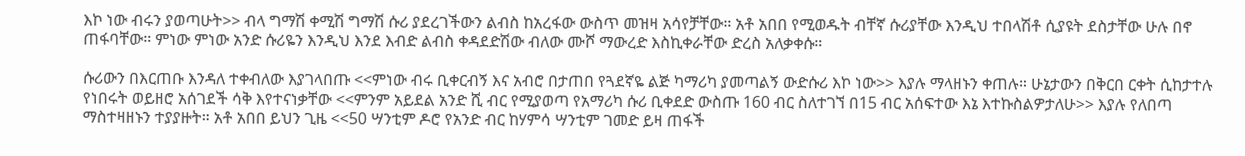እኮ ነው ብሩን ያወጣሁት>> ብላ ግማሽ ቀሚሽ ግማሽ ሱሪ ያደረገችውን ልብስ ከአረፋው ውስጥ መዝዛ አሳየቻቸው። አቶ አበበ የሚወዱት ብቸኛ ሱሪያቸው እንዲህ ተበላሽቶ ሲያዩት ደስታቸው ሁሉ በኖ ጠፋባቸው። ምነው ምነው አንድ ሱሪዬን እንዲህ እንደ እብድ ልብስ ቀዳደድሽው ብለው ሙሾ ማውረድ እስኪቀራቸው ድረስ አለቃቀሱ።

ሱሪውን በእርጠቡ እንዳለ ተቀብለው እያገላበጡ <<ምነው ብሩ ቢቀርብኝ እና አብሮ በታጠበ የጓደኛዬ ልጅ ካማሪካ ያመጣልኝ ውድሱሪ እኮ ነው>> እያሉ ማላዘኑን ቀጠሉ። ሁኔታውን በቅርበ ርቀት ሲከታተሉ የነበሩት ወይዘሮ አሰገደች ሳቅ እየተናነቃቸው <<ምንም አይደል አንድ ሺ ብር የሚያወጣ የአማሪካ ሱሪ ቢቀደድ ውስጡ 160 ብር ስለተገኘ በ15 ብር አሰፍተው እኔ እተኩስልዎታለሁ>> እያሉ የለበጣ ማስተዛዘኑን ተያያዙት። አቶ አበበ ይህን ጊዜ <<50 ሣንቲም ዶሮ የአንድ ብር ከሃምሳ ሣንቲም ገመድ ይዛ ጠፋች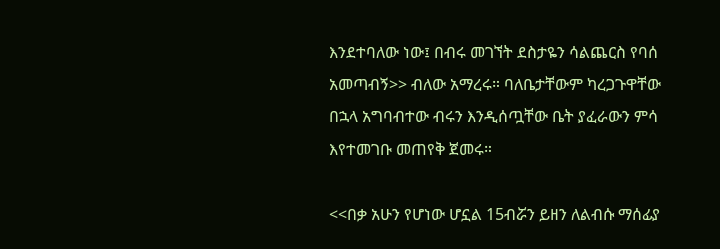እንደተባለው ነው፤ በብሩ መገኘት ደስታዬን ሳልጨርስ የባሰ አመጣብኝ>> ብለው አማረሩ። ባለቤታቸውም ካረጋጉዋቸው በኋላ አግባብተው ብሩን እንዲሰጧቸው ቤት ያፈራውን ምሳ እየተመገቡ መጠየቅ ጀመሩ።

<<በቃ አሁን የሆነው ሆኗል 15ብሯን ይዘን ለልብሱ ማሰፊያ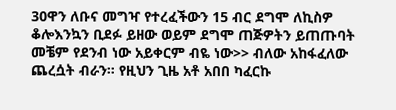30ዋን ለቡና መግዣ የተረፈችውን 15 ብር ደግሞ ለኪስዎ ቆሎእንኳን ቢደፉ ይዘው ወይም ደግሞ ጠጅዎትን ይጠጡባት መቼም የደንብ ነው አይቀርም ብዬ ነው>> ብለው አከፋፈለው ጨረሷት ብራን። የዚህን ጊዜ አቶ አበበ ካፈርኩ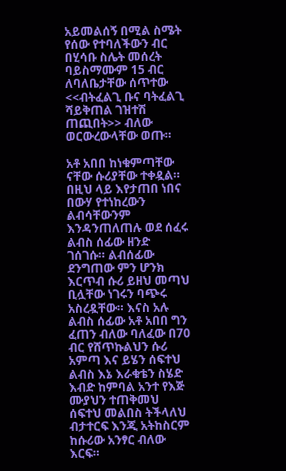አይመልሰኝ በሚል ስሜት የሰው የተባለችውን ብር በሂሳቡ ስሌት መሰረት ባይስማሙም 15 ብር ለባለቤታቸው ሰጥተው <<ብትፈልጊ ቡና ባትፈልጊ ሻይቅጠል ገዝተሽ ጠጪበት>> ብለው ወርውረውላቸው ወጡ።

አቶ አበበ ከነቁምጣቸው ናቸው ሱሪያቸው ተቀዷል። በዚህ ላይ እየታጠበ ነበና በውሃ የተነከረውን ልብሳቸውንም እንዳንጠለጠሉ ወደ ሰፈሩ ልብስ ሰፊው ዘንድ ገሰገሱ። ልብሰፊው ደንግጠው ምን ሆንክ እርጥብ ሱሪ ይዘህ መጣህ ቢሏቸው ነገሩን ባጭሩ አስረዷቸው። እናስ አሉ ልብስ ሰፊው አቶ አበበ ግን ፈጠን ብለው ባለፈው በ70 ብር የሸጥኩልህን ሱሪ አምጣ እና ይሄን ሰፍተህ ልብስ እኔ እራቁቴን ስሄድ እብድ ከምባል አንተ የእጅ ሙያህን ተጠቅመህ ሰፍተህ መልበስ ትችላለህ ብታተርፍ እንጂ አትከስርም ከሱሪው አንፃር ብለው እርፍ።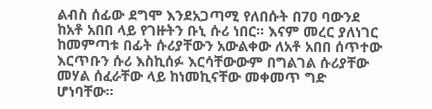ልብስ ሰፊው ደግሞ እንደአጋጣሚ የለበሱት በ70 ባውንደ ከአቶ አበበ ላይ የገዙትን ቡኒ ሱሪ ነበር። እናም መረር ያለነገር ከመምጣቱ በፊት ሱሪያቸውን አውልቀው ለአቶ አበበ ሰጥተው እርጥቡን ሱሪ እስኪሰፉ እርሳቸውውም በግልገል ሱሪያቸው መሃል ሰፈራቸው ላይ ከነመኪናቸው መቀመጥ ግድ ሆነባቸው።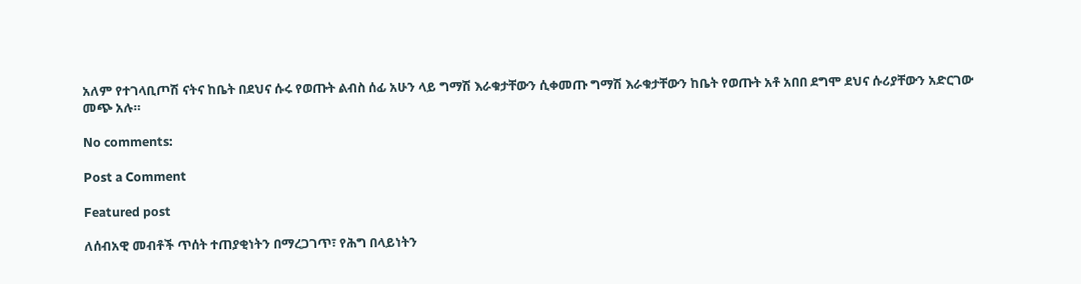አለም የተገላቢጦሽ ናትና ከቤት በደህና ሱሩ የወጡት ልብስ ሰፊ አሁን ላይ ግማሽ እራቁታቸውን ሲቀመጡ ግማሽ እራቁታቸውን ከቤት የወጡት አቶ አበበ ደግሞ ደህና ሱሪያቸውን አድርገው መጭ አሉ።

No comments:

Post a Comment

Featured post

ለሰብአዊ መብቶች ጥሰት ተጠያቂነትን በማረጋገጥ፣ የሕግ በላይነትን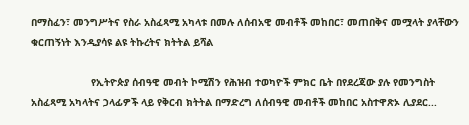በማስፈን፣ መንግሥትና የስራ አስፈጻሚ አካላቱ በመሉ ለሰብአዊ መብቶች መከበር፣ መጠበቅና መሟላት ያላቸውን ቁርጠኝነት እንዲያሳዩ ልዩ ትኩረትና ክትትል ይሻል

                    የኢትዮጵያ ሰብዓዊ መብት ኮሚሽን የሕዝብ ተወካዮች ምክር ቤት በየደረጃው ያሉ የመንግስት አስፈጻሚ አካላትና ኃላፊዎች ላይ የቅርብ ክትትል በማድረግ ለሰብዓዊ መብቶች መከበር አስተዋጽኦ ሊያደር...